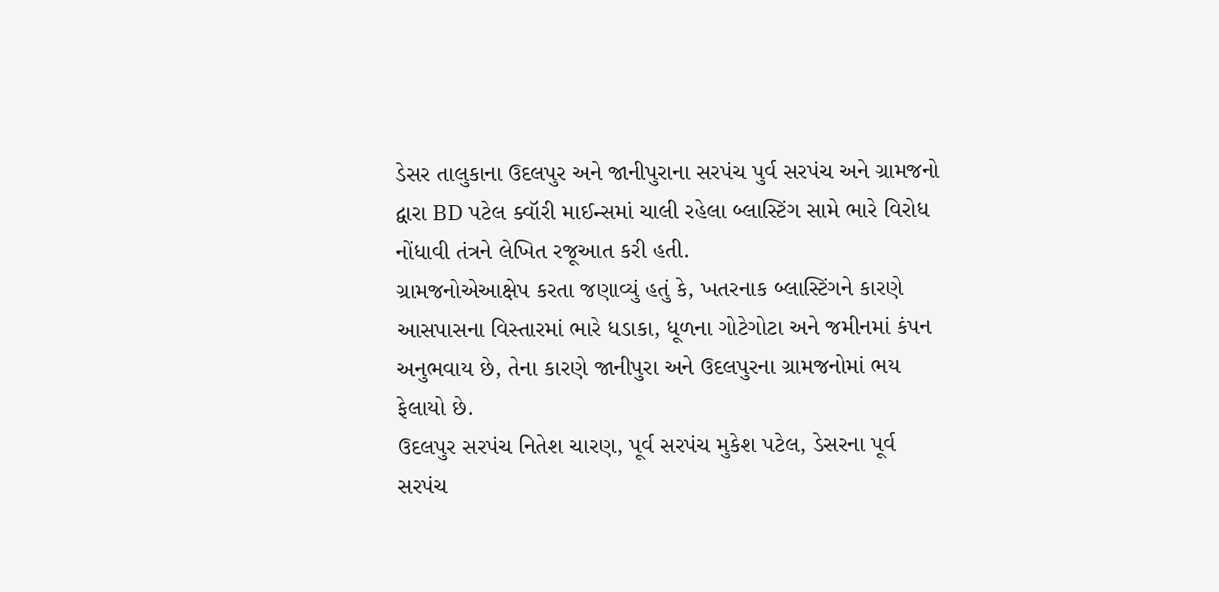ડેસર તાલુકાના ઉદલપુર અને જાનીપુરાના સરપંચ પુર્વ સરપંચ અને ગ્રામજનો દ્વારા BD પટેલ ક્વૉરી માઈન્સમાં ચાલી રહેલા બ્લાસ્ટિંગ સામે ભારે વિરોધ નોંધાવી તંત્રને લેખિત રજૂઆત કરી હતી.
ગ્રામજનોએઆક્ષેપ કરતા જણાવ્યું હતું કે, ખતરનાક બ્લાસ્ટિંગને કારણે આસપાસના વિસ્તારમાં ભારે ધડાકા, ધૂળના ગોટેગોટા અને જમીનમાં કંપન અનુભવાય છે, તેના કારણે જાનીપુરા અને ઉદલપુરના ગ્રામજનોમાં ભય ફેલાયો છે.
ઉદલપુર સરપંચ નિતેશ ચારણ, પૂર્વ સરપંચ મુકેશ પટેલ, ડેસરના પૂર્વ સરપંચ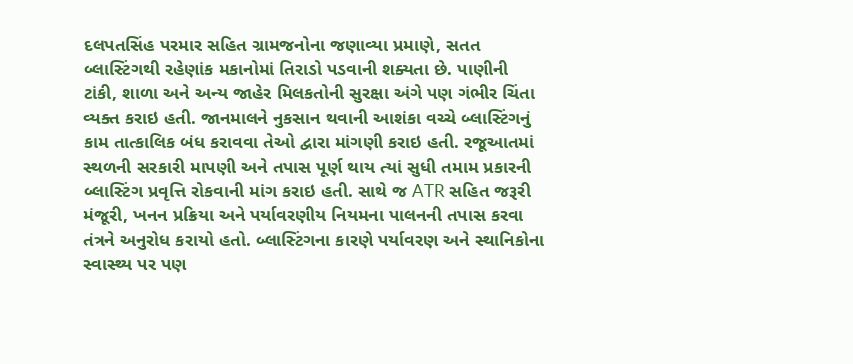દલપતસિંહ પરમાર સહિત ગ્રામજનોના જણાવ્યા પ્રમાણે, સતત બ્લાસ્ટિંગથી રહેણાંક મકાનોમાં તિરાડો પડવાની શક્યતા છે. પાણીની ટાંકી, શાળા અને અન્ય જાહેર મિલકતોની સુરક્ષા અંગે પણ ગંભીર ચિંતા વ્યક્ત કરાઇ હતી. જાનમાલને નુકસાન થવાની આશંકા વચ્ચે બ્લાસ્ટિંગનું કામ તાત્કાલિક બંધ કરાવવા તેઓ દ્વારા માંગણી કરાઇ હતી. રજૂઆતમાં સ્થળની સરકારી માપણી અને તપાસ પૂર્ણ થાય ત્યાં સુધી તમામ પ્રકારની બ્લાસ્ટિંગ પ્રવૃત્તિ રોકવાની માંગ કરાઇ હતી. સાથે જ ATR સહિત જરૂરી મંજૂરી, ખનન પ્રક્રિયા અને પર્યાવરણીય નિયમના પાલનની તપાસ કરવા તંત્રને અનુરોધ કરાયો હતો. બ્લાસ્ટિંગના કારણે પર્યાવરણ અને સ્થાનિકોના સ્વાસ્થ્ય પર પણ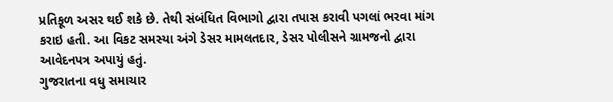પ્રતિકૂળ અસર થઈ શકે છે. તેથી સંબંધિત વિભાગો દ્વારા તપાસ કરાવી પગલાં ભરવા માંગ કરાઇ હતી. આ વિકટ સમસ્યા અંગે ડેસર મામલતદાર, ડેસર પોલીસને ગ્રામજનો દ્વારા આવેદનપત્ર અપાયું હતું.
ગુજરાતના વધુ સમાચાર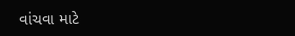વાંચવા માટે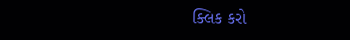ક્લિક કરો